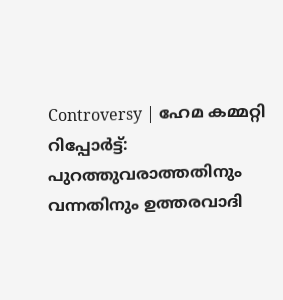Controversy | ഹേമ കമ്മറ്റി റിപ്പോര്‍ട്ട്: പുറത്തുവരാത്തതിനും വന്നതിനും ഉത്തരവാദി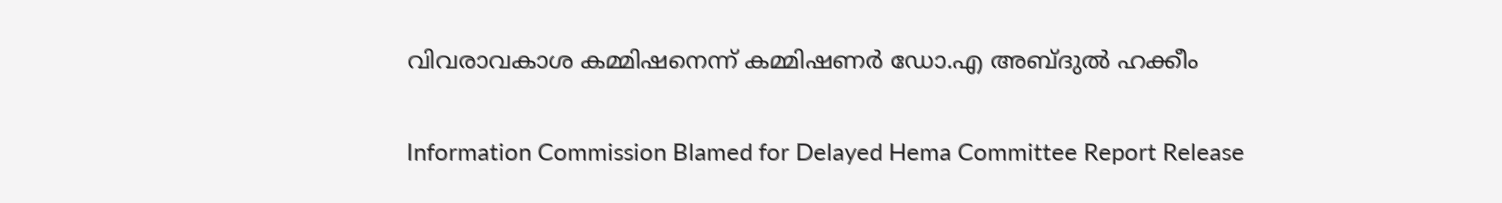വിവരാവകാശ കമ്മിഷനെന്ന് കമ്മിഷണര്‍ ഡോ.എ അബ്ദുല്‍ ഹക്കീം


Information Commission Blamed for Delayed Hema Committee Report Release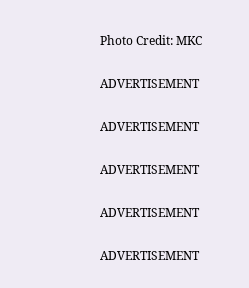Photo Credit: MKC

ADVERTISEMENT

ADVERTISEMENT

ADVERTISEMENT

ADVERTISEMENT

ADVERTISEMENT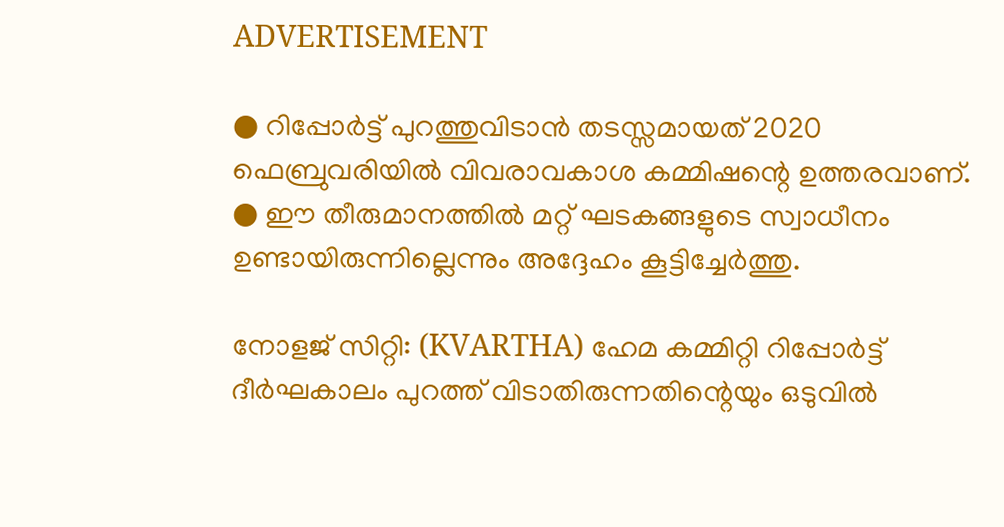ADVERTISEMENT

● റിപ്പോർട്ട് പുറത്തുവിടാൻ തടസ്സമായത് 2020 ഫെബ്രുവരിയിൽ വിവരാവകാശ കമ്മിഷന്റെ ഉത്തരവാണ്.
● ഈ തീരുമാനത്തിൽ മറ്റ് ഘടകങ്ങളുടെ സ്വാധീനം ഉണ്ടായിരുന്നില്ലെന്നും അദ്ദേഹം കൂട്ടിച്ചേർത്തു.

നോളജ് സിറ്റി: (KVARTHA) ഹേമ കമ്മിറ്റി റിപ്പോർട്ട് ദീർഘകാലം പുറത്ത് വിടാതിരുന്നതിന്റെയും ഒടുവിൽ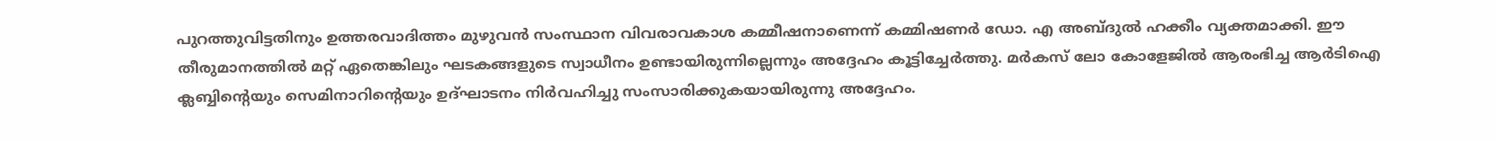പുറത്തുവിട്ടതിനും ഉത്തരവാദിത്തം മുഴുവൻ സംസ്ഥാന വിവരാവകാശ കമ്മീഷനാണെന്ന് കമ്മിഷണർ ഡോ. എ അബ്ദുൽ ഹക്കീം വ്യക്തമാക്കി. ഈ തീരുമാനത്തിൽ മറ്റ് ഏതെങ്കിലും ഘടകങ്ങളുടെ സ്വാധീനം ഉണ്ടായിരുന്നില്ലെന്നും അദ്ദേഹം കൂട്ടിച്ചേർത്തു. മർകസ് ലോ കോളേജിൽ ആരംഭിച്ച ആർടിഐ ക്ലബ്ബിന്റെയും സെമിനാറിന്റെയും ഉദ്ഘാടനം നിർവഹിച്ചു സംസാരിക്കുകയായിരുന്നു അദ്ദേഹം.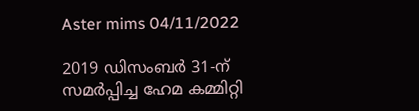Aster mims 04/11/2022

2019 ഡിസംബർ 31-ന് സമർപ്പിച്ച ഹേമ കമ്മിറ്റി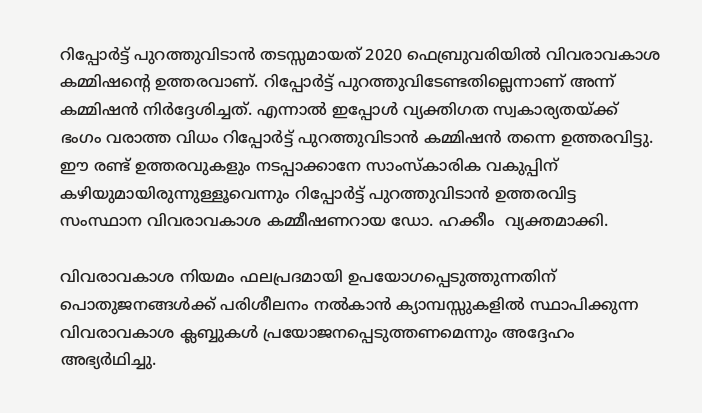റിപ്പോർട്ട് പുറത്തുവിടാൻ തടസ്സമായത് 2020 ഫെബ്രുവരിയിൽ വിവരാവകാശ കമ്മിഷന്റെ ഉത്തരവാണ്. റിപ്പോർട്ട് പുറത്തുവിടേണ്ടതില്ലെന്നാണ് അന്ന് കമ്മിഷൻ നിർദ്ദേശിച്ചത്. എന്നാൽ ഇപ്പോൾ വ്യക്തിഗത സ്വകാര്യതയ്ക്ക് ഭംഗം വരാത്ത വിധം റിപ്പോർട്ട് പുറത്തുവിടാൻ കമ്മിഷൻ തന്നെ ഉത്തരവിട്ടു. ഈ രണ്ട് ഉത്തരവുകളും നടപ്പാക്കാനേ സാംസ്‌കാരിക വകുപ്പിന് കഴിയുമായിരുന്നുള്ളൂവെന്നും റിപ്പോർട്ട് പുറത്തുവിടാൻ ഉത്തരവിട്ട സംസ്ഥാന വിവരാവകാശ കമ്മീഷണറായ ഡോ. ഹക്കീം  വ്യക്തമാക്കി.

വിവരാവകാശ നിയമം ഫലപ്രദമായി ഉപയോഗപ്പെടുത്തുന്നതിന് പൊതുജനങ്ങള്‍ക്ക് പരിശീലനം നൽകാൻ ക്യാമ്പസ്സുകളിൽ സ്ഥാപിക്കുന്ന വിവരാവകാശ ക്ലബ്ബുകള്‍ പ്രയോജനപ്പെടുത്തണമെന്നും അദ്ദേഹം അഭ്യർഥിച്ചു.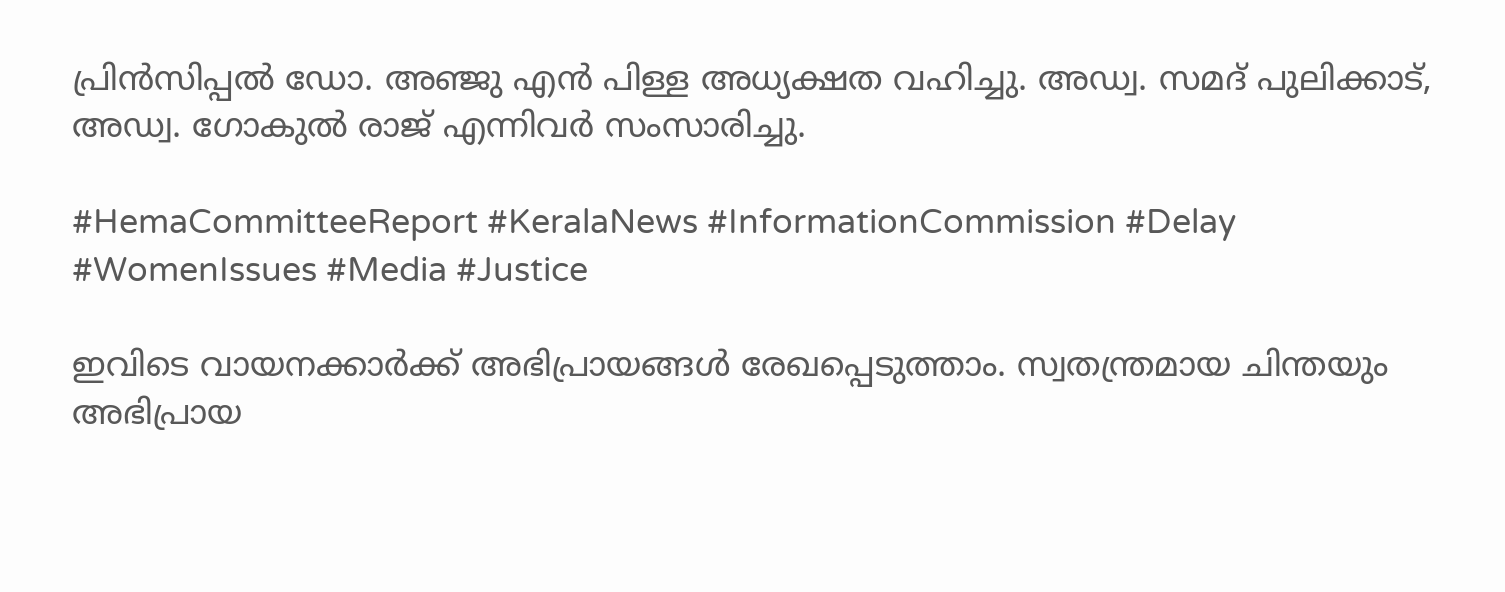പ്രിൻസിപ്പൽ ഡോ. അഞ്ജു എൻ പിള്ള അധ്യക്ഷത വഹിച്ചു. അഡ്വ. സമദ് പുലിക്കാട്, അഡ്വ. ഗോകുൽ രാജ് എന്നിവർ സംസാരിച്ചു.

#HemaCommitteeReport #KeralaNews #InformationCommission #Delay #WomenIssues #Media #Justice

ഇവിടെ വായനക്കാർക്ക് അഭിപ്രായങ്ങൾ രേഖപ്പെടുത്താം. സ്വതന്ത്രമായ ചിന്തയും അഭിപ്രായ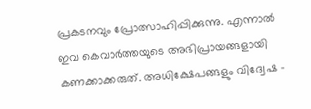പ്രകടനവും പ്രോത്സാഹിപ്പിക്കുന്നു. എന്നാൽ ഇവ കെവാർത്തയുടെ അഭിപ്രായങ്ങളായി കണക്കാക്കരുത്. അധിക്ഷേപങ്ങളും വിദ്വേഷ -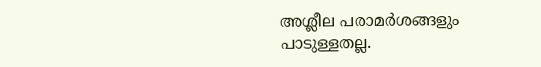അശ്ലീല പരാമർശങ്ങളും പാടുള്ളതല്ല.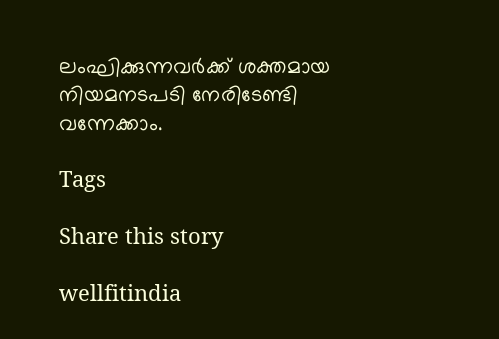ലംഘിക്കുന്നവർക്ക് ശക്തമായ നിയമനടപടി നേരിടേണ്ടി വന്നേക്കാം.

Tags

Share this story

wellfitindia